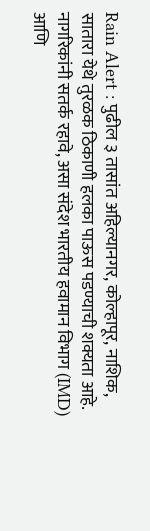Rain Alert : पुढील ३ तासांत अहिल्यानगर, कोल्हापूर, नाशिक, सातारा येथे तुरळक ठिकाणी हलका पाऊस पडण्याची शक्यता आहे. नागरिकांनी सतर्क रहावे, असा संदेश भारतीय हवामान विभाग (IMD) आणि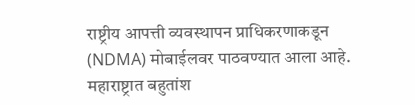राष्ट्रीय आपत्ती व्यवस्थापन प्राधिकरणाकडून (NDMA) मोबाईलवर पाठवण्यात आला आहे.
महाराष्ट्रात बहुतांश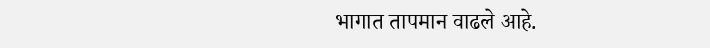भागात तापमान वाढले आहे.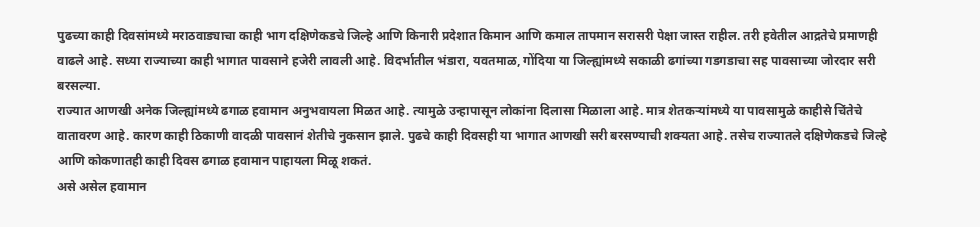पुढच्या काही दिवसांमध्ये मराठवाड्याचा काही भाग दक्षिणेकडचे जिल्हे आणि किनारी प्रदेशात किमान आणि कमाल तापमान सरासरी पेक्षा जास्त राहील. तरी हवेतील आद्रतेचे प्रमाणही वाढले आहे. सध्या राज्याच्या काही भागात पावसाने हजेरी लावली आहे. विदर्भातील भंडारा, यवतमाळ, गोंदिया या जिल्ह्यांमध्ये सकाळी ढगांच्या गडगडाचा सह पावसाच्या जोरदार सरी बरसल्या.
राज्यात आणखी अनेक जिल्ह्यांमध्ये ढगाळ हवामान अनुभवायला मिळत आहे. त्यामुळे उन्हापासून लोकांना दिलासा मिळाला आहे. मात्र शेतकऱ्यांमध्ये या पावसामुळे काहीसे चिंतेचे वातावरण आहे. कारण काही ठिकाणी वादळी पावसानं शेतीचे नुकसान झाले. पुढचे काही दिवसही या भागात आणखी सरी बरसण्याची शक्यता आहे. तसेच राज्यातले दक्षिणेकडचे जिल्हे आणि कोकणातही काही दिवस ढगाळ हवामान पाहायला मिळू शकतं.
असे असेल हवामान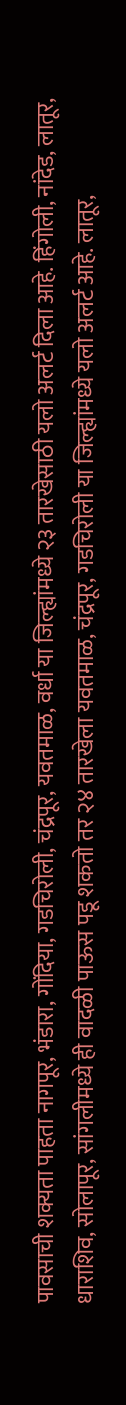पावसाची शक्यता पाहता नागपूर, भंडारा, गोंदिया, गडचिरोली, चंद्रपूर, यवतमाळ, वर्धा या जिल्ह्यांमध्ये २३ तारखेसाठी यलो अलर्ट दिला आहे. हिंगोली, नांदेड, लातूर, धाराशिव, सोलापूर, सांगलीमध्ये ही वादळी पाऊस पडू शकतो तर २४ तारखेला यवतमाळ, चंद्रपूर, गडचिरोली या जिल्ह्यांमध्ये यलो अलर्ट आहे. लातूर,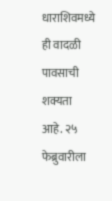धाराशिवमध्ये ही वादळी पावसाची शक्यता आहे. २५ फेब्रुवारीला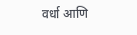वर्धा आणि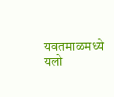यवतमाळमध्ये यलो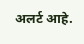अलर्ट आहे.